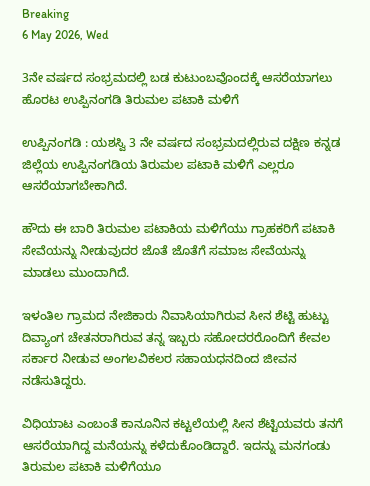Breaking
6 May 2026, Wed

3ನೇ ವರ್ಷದ ಸಂಭ್ರಮದಲ್ಲಿ ಬಡ ಕುಟುಂಬವೊಂದಕ್ಕೆ ಆಸರೆಯಾಗಲು ಹೊರಟ ಉಪ್ಪಿನಂಗಡಿ ತಿರುಮಲ ಪಟಾಕಿ ಮಳಿಗೆ

ಉಪ್ಪಿನಂಗಡಿ : ಯಶಸ್ವಿ 3 ನೇ ವರ್ಷದ ಸಂಭ್ರಮದಲ್ಲಿರುವ ದಕ್ಷಿಣ ಕನ್ನಡ ಜಿಲ್ಲೆಯ ಉಪ್ಪಿನಂಗಡಿಯ ತಿರುಮಲ ಪಟಾಕಿ ಮಳಿಗೆ ಎಲ್ಲರೂ ಆಸರೆಯಾಗಬೇಕಾಗಿದೆ.

ಹೌದು ಈ ಬಾರಿ ತಿರುಮಲ ಪಟಾಕಿಯ ಮಳಿಗೆಯು ಗ್ರಾಹಕರಿಗೆ ಪಟಾಕಿ ಸೇವೆಯನ್ನು ನೀಡುವುದರ ಜೊತೆ ಜೊತೆಗೆ ಸಮಾಜ ಸೇವೆಯನ್ನು ಮಾಡಲು ಮುಂದಾಗಿದೆ.

ಇಳಂತಿಲ ಗ್ರಾಮದ ನೇಜಿಕಾರು ನಿವಾಸಿಯಾಗಿರುವ ಸೀನ ಶೆಟ್ಟಿ ಹುಟ್ಟು ದಿವ್ಯಾಂಗ ಚೇತನರಾಗಿರುವ ತನ್ನ ಇಬ್ಬರು ಸಹೋದರರೊಂದಿಗೆ ಕೇವಲ ಸರ್ಕಾರ ನೀಡುವ ಅಂಗಲವಿಕಲರ ಸಹಾಯಧನದಿಂದ ಜೀವನ ನಡೆಸುತಿದ್ದರು.

ವಿಧಿಯಾಟ ಎಂಬಂತೆ ಕಾನೂನಿನ ಕಟ್ಟಲೆಯಲ್ಲಿ ಸೀನ ಶೆಟ್ಟಿಯವರು ತನಗೆ ಆಸರೆಯಾಗಿದ್ದ ಮನೆಯನ್ನು ಕಳೆದುಕೊಂಡಿದ್ದಾರೆ. ಇದನ್ನು ಮನಗಂಡು ತಿರುಮಲ ಪಟಾಕಿ ಮಳಿಗೆಯೂ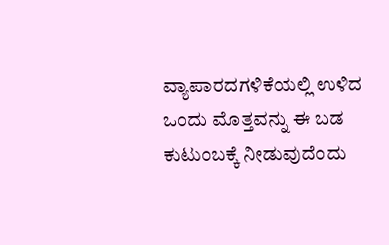ವ್ಯಾಪಾರದಗಳಿಕೆಯಲ್ಲಿ ಉಳಿದ ಒಂದು ಮೊತ್ತವನ್ನು ಈ ಬಡ ಕುಟುಂಬಕ್ಕೆ ನೀಡುವುದೆಂದು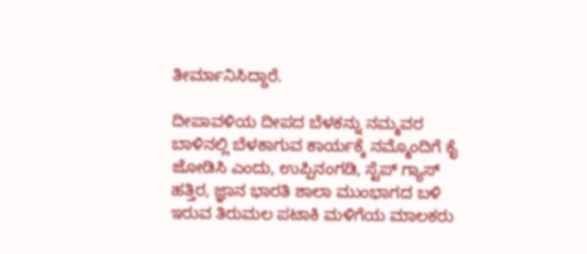ತೀರ್ಮಾನಿಸಿದ್ದಾರೆ.

ದೀಪಾವಳಿಯ ದೀಪದ ಬೆಳಕನ್ನು ನಮ್ಮವರ ಬಾಳಿನಲ್ಲಿ ಬೆಳಕಾಗುವ ಕಾರ್ಯಕ್ಕೆ ನಮ್ಮೊಂದಿಗೆ ಕೈ ಜೋಡಿಸಿ ಎಂದು, ಉಪ್ಪಿನಂಗಡಿ, ಸ್ಟೆಪ್ ಗ್ಯಾಸ್ ಹತ್ತಿರ, ಜ್ಞಾನ ಭಾರತಿ ಶಾಲಾ ಮುಂಭಾಗದ ಬಳಿ ಇರುವ ತಿರುಮಲ ಪಟಾಕಿ ಮಳಿಗೆಯ ಮಾಲಕರು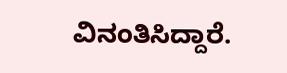ವಿನಂತಿಸಿದ್ದಾರೆ.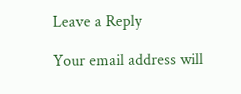Leave a Reply

Your email address will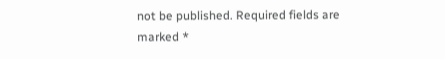not be published. Required fields are marked *